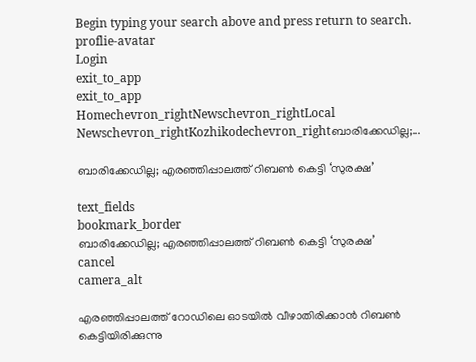Begin typing your search above and press return to search.
proflie-avatar
Login
exit_to_app
exit_to_app
Homechevron_rightNewschevron_rightLocal Newschevron_rightKozhikodechevron_rightബാരിക്കേഡില്ല;...

ബാരിക്കേഡില്ല; എരഞ്ഞിപ്പാലത്ത് റിബൺ കെട്ടി ‘സുരക്ഷ’

text_fields
bookmark_border
ബാരിക്കേഡില്ല; എരഞ്ഞിപ്പാലത്ത് റിബൺ കെട്ടി ‘സുരക്ഷ’
cancel
camera_alt

എരഞ്ഞിപ്പാലത്ത് റോഡിലെ ഓടയിൽ വീഴാതിരിക്കാൻ റിബൺ കെട്ടിയിരിക്കുന്നു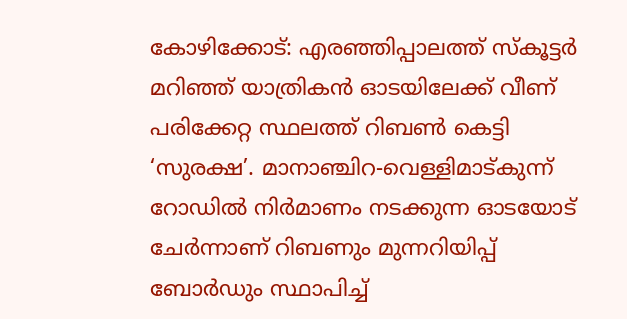കോഴിക്കോട്: എരഞ്ഞിപ്പാലത്ത് സ്‌കൂട്ടർ മറിഞ്ഞ് യാത്രികൻ ഓടയിലേക്ക് വീണ് പരിക്കേറ്റ സ്ഥലത്ത് റിബൺ കെട്ടി ‘സുരക്ഷ’. മാനാഞ്ചിറ-വെള്ളിമാട്കുന്ന് റോഡിൽ നിർമാണം നടക്കുന്ന ഓടയോട് ചേർന്നാണ് റിബണും മുന്നറിയിപ്പ് ബോർഡും സ്ഥാപിച്ച്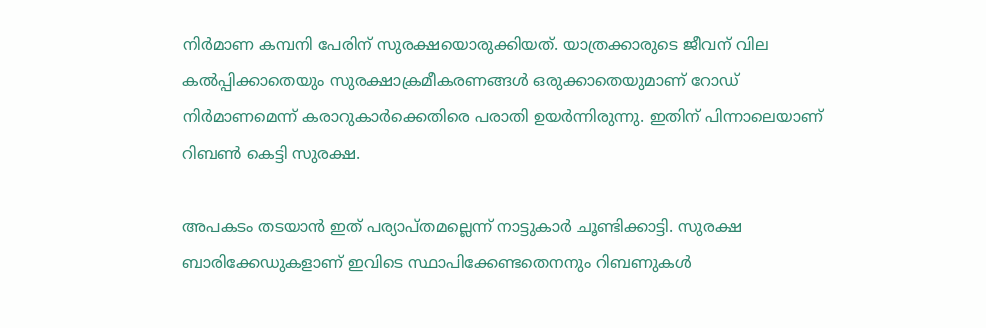നിർമാണ കമ്പനി പേരിന് സുരക്ഷയൊരുക്കിയത്. യാത്രക്കാരുടെ ജീവന് വില കൽപ്പിക്കാതെയും സുരക്ഷാക്രമീകരണങ്ങൾ ഒരുക്കാതെയുമാണ് റോഡ് നിർമാണമെന്ന് കരാറുകാർക്കെതിരെ പരാതി ഉയർന്നിരുന്നു. ഇതിന് പിന്നാലെയാണ് റിബൺ കെട്ടി സുരക്ഷ.

അപകടം തടയാൻ ഇത് പര്യാപ്തമല്ലെന്ന് നാട്ടുകാർ ചൂണ്ടിക്കാട്ടി. സുരക്ഷ ബാരിക്കേഡുകളാണ് ഇവിടെ സ്ഥാപിക്കേണ്ടതെനനും റിബണുകൾ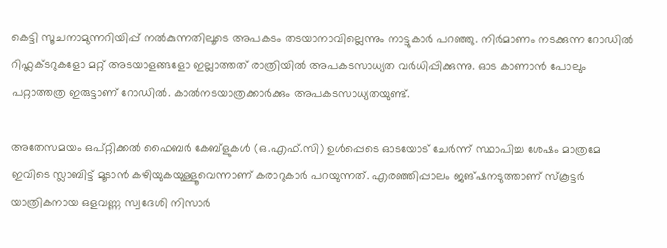കെട്ടി സൂചനാമുന്നറിയിപ്പ് നൽകുന്നതിലൂടെ അപകടം തടയാനാവില്ലെന്നും നാട്ടുകാർ പറഞ്ഞു. നിർമാണം നടക്കുന്ന റോഡിൽ റിഫ്ലക്ടറുകളോ മറ്റ് അടയാളങ്ങളോ ഇല്ലാത്തത് രാത്രിയിൽ അപകടസാധ്യത വർധിപ്പിക്കുന്നു. ഓട കാണാൻ പോലും പറ്റാത്തത്ര ഇരുട്ടാണ് റോഡിൽ. കാൽനടയാത്രക്കാർക്കും അപകടസാധ്യതയുണ്ട്.

അതേസമയം ഒപ്റ്റിക്കൽ ഫൈബർ കേബ്ളുകൾ (ഒ.എഫ്.സി) ഉൾപ്പെടെ ഓടയോട് ചേർന്ന് സ്ഥാപിച്ച ശേഷം മാത്രമേ ഇവിടെ സ്ലാബിട്ട് മൂടാൻ കഴിയുകയുള്ളൂവെന്നാണ് കരാറുകാർ പറയുന്നത്. എരഞ്ഞിപ്പാലം ജങ്ഷനടുത്താണ് സ്‌കൂട്ടർ യാത്രികനായ ഒളവണ്ണ സ്വദേശി നിസാർ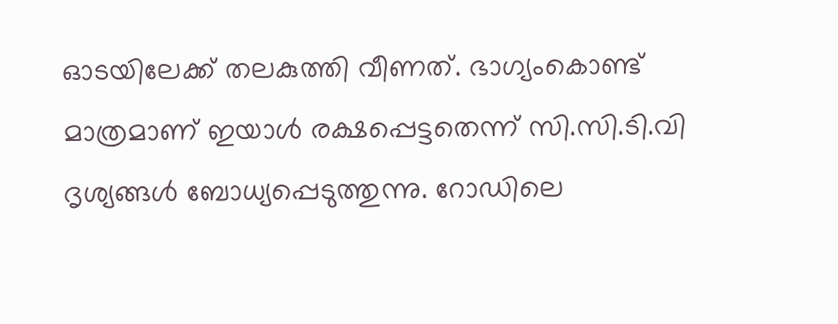ഓടയിലേക്ക് തലകുത്തി വീണത്. ഭാഗ്യംകൊണ്ട് മാത്രമാണ് ഇയാൾ രക്ഷപ്പെട്ടതെന്ന് സി.സി.ടി.വി ദൃശ്യങ്ങൾ ബോധ്യപ്പെടുത്തുന്നു. റോഡിലെ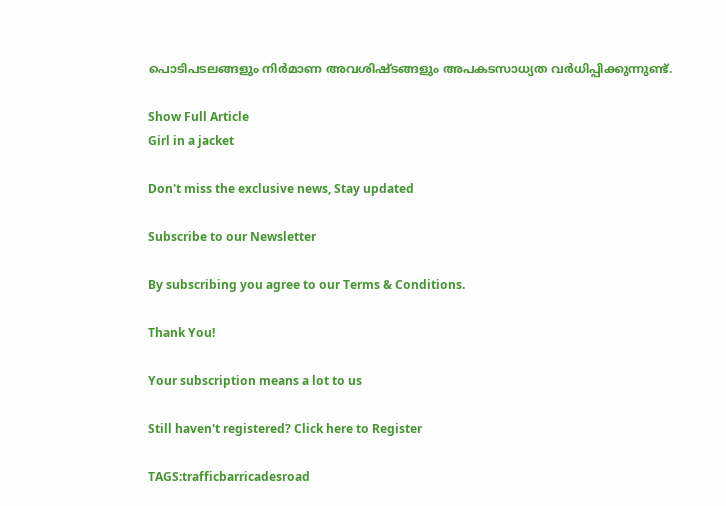പൊടിപടലങ്ങളും നിർമാണ അവശിഷ്ടങ്ങളും അപകടസാധ്യത വർധിപ്പിക്കുന്നുണ്ട്.

Show Full Article
Girl in a jacket

Don't miss the exclusive news, Stay updated

Subscribe to our Newsletter

By subscribing you agree to our Terms & Conditions.

Thank You!

Your subscription means a lot to us

Still haven't registered? Click here to Register

TAGS:trafficbarricadesroad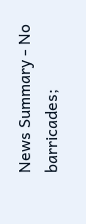News Summary - No barricades;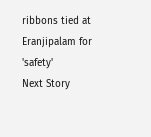ribbons tied at Eranjipalam for 'safety'
Next Story